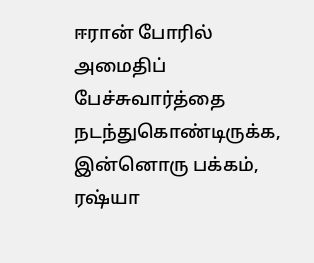ஈரான் போரில் அமைதிப் பேச்சுவார்த்தை நடந்துகொண்டிருக்க, இன்னொரு பக்கம், ரஷ்யா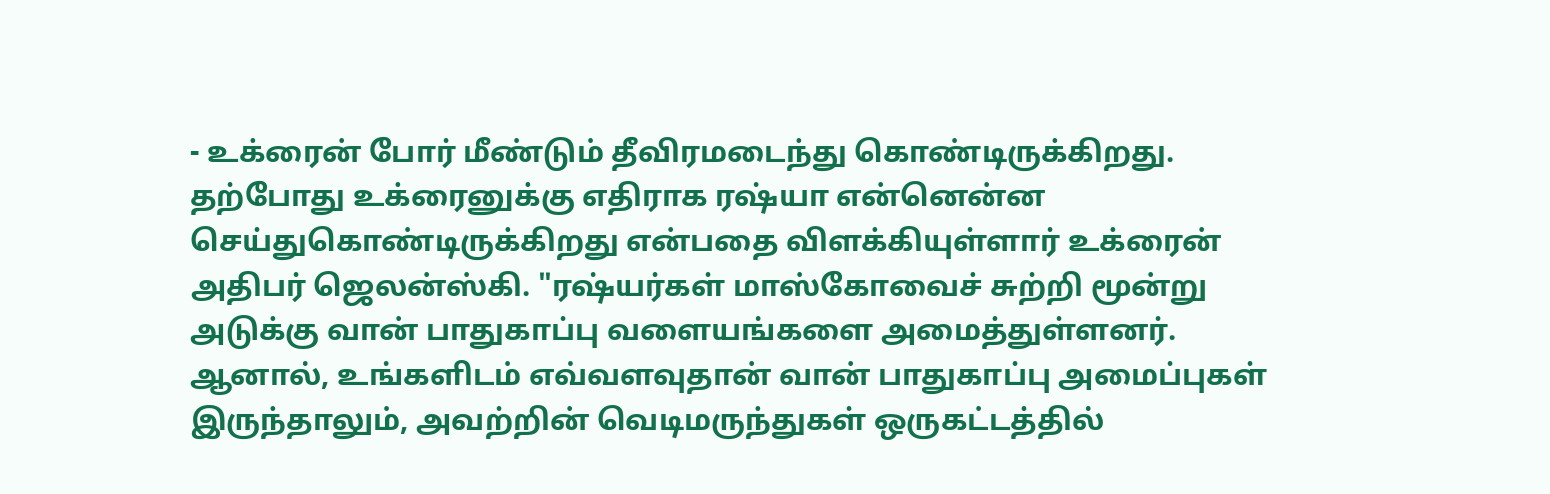- உக்ரைன் போர் மீண்டும் தீவிரமடைந்து கொண்டிருக்கிறது. தற்போது உக்ரைனுக்கு எதிராக ரஷ்யா என்னென்ன செய்துகொண்டிருக்கிறது என்பதை விளக்கியுள்ளார் உக்ரைன் அதிபர் ஜெலன்ஸ்கி. "ரஷ்யர்கள் மாஸ்கோவைச் சுற்றி மூன்று அடுக்கு வான் பாதுகாப்பு வளையங்களை அமைத்துள்ளனர். ஆனால், உங்களிடம் எவ்வளவுதான் வான் பாதுகாப்பு அமைப்புகள் இருந்தாலும், அவற்றின் வெடிமருந்துகள் ஒருகட்டத்தில்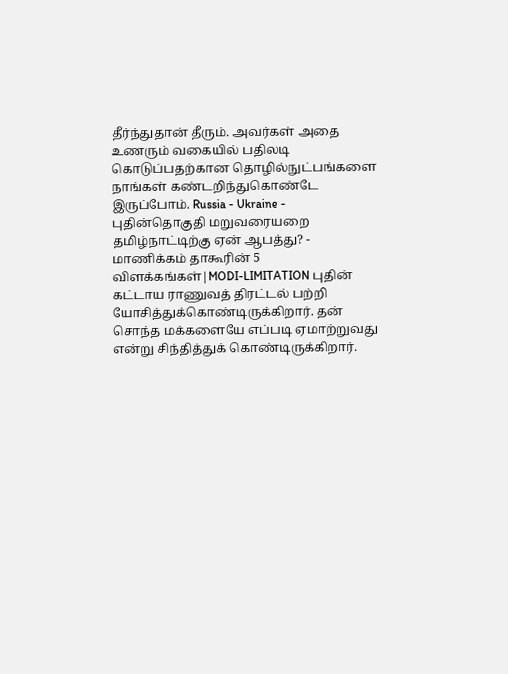தீர்ந்துதான் தீரும். அவர்கள் அதை உணரும் வகையில் பதிலடி கொடுப்பதற்கான தொழில்நுட்பங்களை நாங்கள் கண்டறிந்துகொண்டே இருப்போம். Russia - Ukraine - புதின்தொகுதி மறுவரையறை தமிழ்நாட்டிற்கு ஏன் ஆபத்து? - மாணிக்கம் தாகூரின் 5 விளக்கங்கள்|MODI-LIMITATION புதின் கட்டாய ராணுவத் திரட்டல் பற்றி யோசித்துக்கொண்டிருக்கிறார். தன் சொந்த மக்களையே எப்படி ஏமாற்றுவது என்று சிந்தித்துக் கொண்டிருக்கிறார்.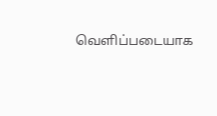வெளிப்படையாக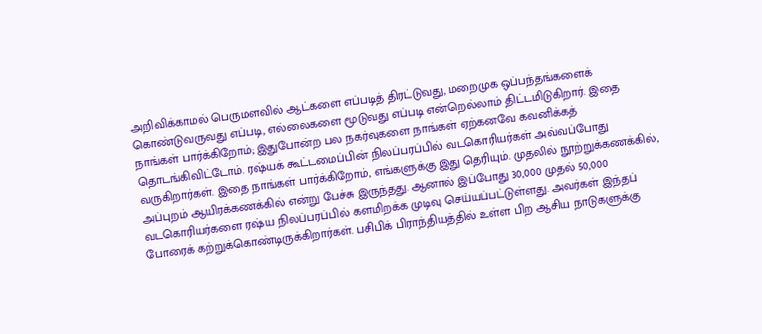அறிவிக்காமல் பெருமளவில் ஆட்களை எப்படித் திரட்டுவது, மறைமுக ஒப்பந்தங்களைக் கொண்டுவருவது எப்படி, எல்லைகளை மூடுவது எப்படி என்றெல்லாம் திட்டமிடுகிறார். இதை நாங்கள் பார்க்கிறோம்; இதுபோன்ற பல நகர்வுகளை நாங்கள் ஏற்கனவே கவனிக்கத் தொடங்கிவிட்டோம். ரஷ்யக் கூட்டமைப்பின் நிலப்பரப்பில் வடகொரியர்கள் அவ்வப்போது வருகிறார்கள். இதை நாங்கள் பார்க்கிறோம், எங்களுக்கு இது தெரியும். முதலில் நூற்றுக்கணக்கில், அப்புறம் ஆயிரக்கணக்கில் என்று பேச்சு இருந்தது. ஆனால் இப்போது 30,000 முதல் 50,000 வடகொரியர்களை ரஷ்ய நிலப்பரப்பில் களமிறக்க முடிவு செய்யப்பட்டுள்ளது. அவர்கள் இந்தப் போரைக் கற்றுக்கொண்டிருக்கிறார்கள். பசிபிக் பிராந்தியத்தில் உள்ள பிற ஆசிய நாடுகளுக்கு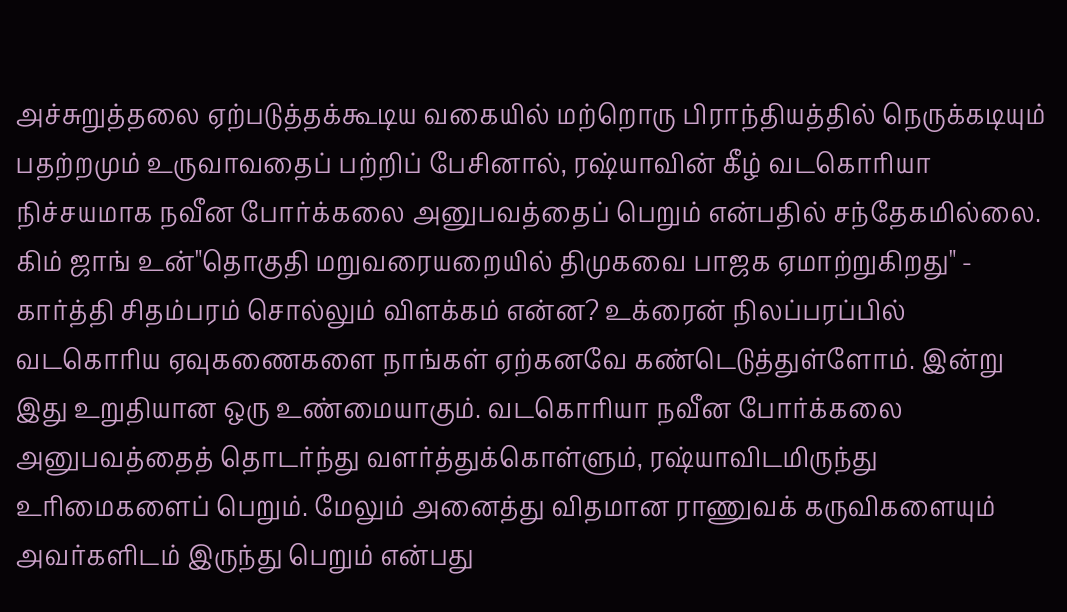அச்சுறுத்தலை ஏற்படுத்தக்கூடிய வகையில் மற்றொரு பிராந்தியத்தில் நெருக்கடியும் பதற்றமும் உருவாவதைப் பற்றிப் பேசினால், ரஷ்யாவின் கீழ் வடகொரியா நிச்சயமாக நவீன போர்க்கலை அனுபவத்தைப் பெறும் என்பதில் சந்தேகமில்லை. கிம் ஜாங் உன்"தொகுதி மறுவரையறையில் திமுகவை பாஜக ஏமாற்றுகிறது" - கார்த்தி சிதம்பரம் சொல்லும் விளக்கம் என்ன? உக்ரைன் நிலப்பரப்பில் வடகொரிய ஏவுகணைகளை நாங்கள் ஏற்கனவே கண்டெடுத்துள்ளோம். இன்று இது உறுதியான ஒரு உண்மையாகும். வடகொரியா நவீன போர்க்கலை அனுபவத்தைத் தொடர்ந்து வளர்த்துக்கொள்ளும், ரஷ்யாவிடமிருந்து உரிமைகளைப் பெறும். மேலும் அனைத்து விதமான ராணுவக் கருவிகளையும் அவர்களிடம் இருந்து பெறும் என்பது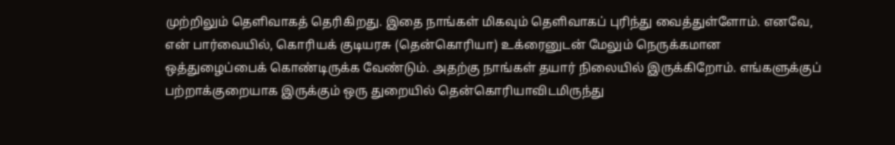முற்றிலும் தெளிவாகத் தெரிகிறது. இதை நாங்கள் மிகவும் தெளிவாகப் புரிந்து வைத்துள்ளோம். எனவே, என் பார்வையில், கொரியக் குடியரசு (தென்கொரியா) உக்ரைனுடன் மேலும் நெருக்கமான ஒத்துழைப்பைக் கொண்டிருக்க வேண்டும். அதற்கு நாங்கள் தயார் நிலையில் இருக்கிறோம். எங்களுக்குப் பற்றாக்குறையாக இருக்கும் ஒரு துறையில் தென்கொரியாவிடமிருந்து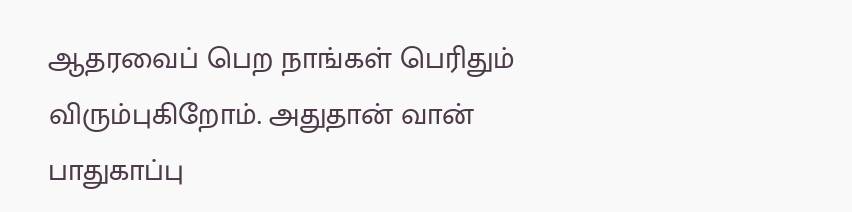ஆதரவைப் பெற நாங்கள் பெரிதும் விரும்புகிறோம். அதுதான் வான் பாதுகாப்பு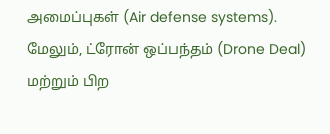அமைப்புகள் (Air defense systems). மேலும், ட்ரோன் ஒப்பந்தம் (Drone Deal) மற்றும் பிற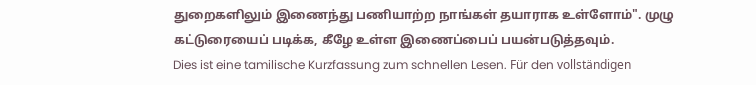துறைகளிலும் இணைந்து பணியாற்ற நாங்கள் தயாராக உள்ளோம்". முழு கட்டுரையைப் படிக்க, கீழே உள்ள இணைப்பைப் பயன்படுத்தவும்.
Dies ist eine tamilische Kurzfassung zum schnellen Lesen. Für den vollständigen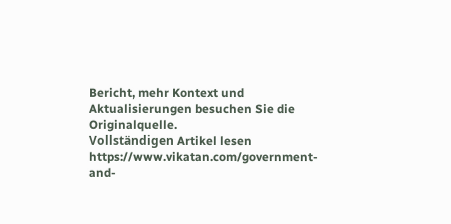Bericht, mehr Kontext und Aktualisierungen besuchen Sie die Originalquelle.
Vollständigen Artikel lesen
https://www.vikatan.com/government-and-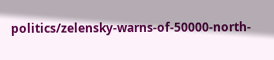politics/zelensky-warns-of-50000-north-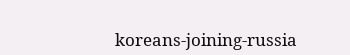koreans-joining-russia